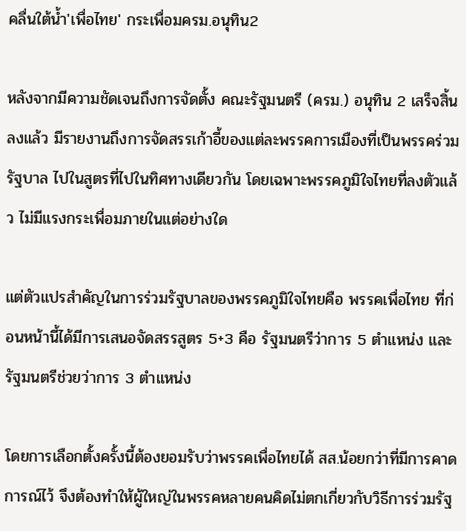คลื่นใต้น้ำ'เพื่อไทย' กระเพื่อมครม.อนุทิน2

หลังจากมีความชัดเจนถึงการจัดตั้ง คณะรัฐมนตรี (ครม.) อนุทิน 2 เสร็จสิ้นลงแล้ว มีรายงานถึงการจัดสรรเก้าอี้ของแต่ละพรรคการเมืองที่เป็นพรรคร่วมรัฐบาล ไปในสูตรที่ไปในทิศทางเดียวกัน โดยเฉพาะพรรคภูมิใจไทยที่ลงตัวแล้ว ไม่มีแรงกระเพื่อมภายในแต่อย่างใด

แต่ตัวแปรสำคัญในการร่วมรัฐบาลของพรรคภูมิใจไทยคือ พรรคเพื่อไทย ที่ก่อนหน้านี้ได้มีการเสนอจัดสรรสูตร 5+3 คือ รัฐมนตรีว่าการ 5 ตำแหน่ง และรัฐมนตรีช่วยว่าการ 3 ตำแหน่ง

โดยการเลือกตั้งครั้งนี้ต้องยอมรับว่าพรรคเพื่อไทยได้ สส.น้อยกว่าที่มีการคาดการณ์ไว้ จึงต้องทำให้ผู้ใหญ่ในพรรคหลายคนคิดไม่ตกเกี่ยวกับวิธีการร่วมรัฐ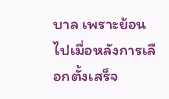บาล เพราะย้อนไปเมื่อหลังการเลือกตั้งเสร็จ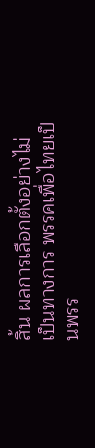สิ้น ผลการเลือกตั้งอย่างไม่เป็นทางการ พรรคเพื่อไทยเป็นพรร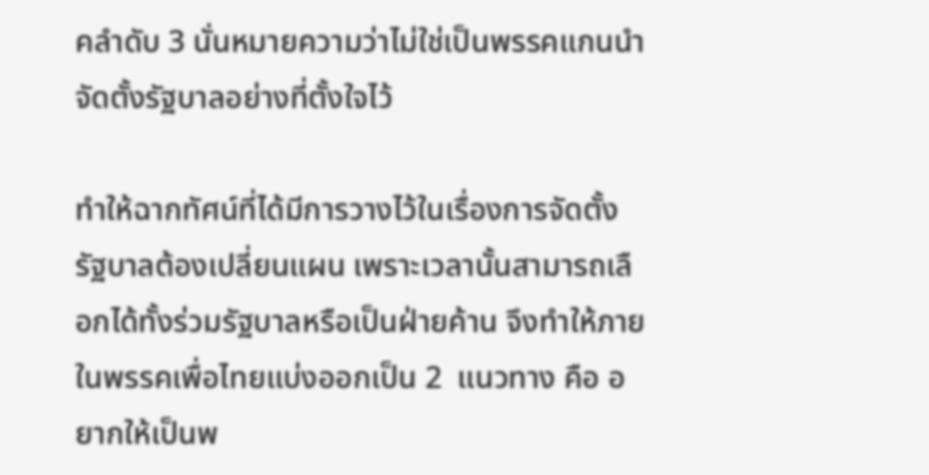คลำดับ 3 นั่นหมายความว่าไม่ใช่เป็นพรรคแกนนำจัดตั้งรัฐบาลอย่างที่ตั้งใจไว้

ทำให้ฉากทัศน์ที่ได้มีการวางไว้ในเรื่องการจัดตั้งรัฐบาลต้องเปลี่ยนแผน เพราะเวลานั้นสามารถเลือกได้ทั้งร่วมรัฐบาลหรือเป็นฝ่ายค้าน จึงทำให้ภายในพรรคเพื่อไทยแบ่งออกเป็น 2  แนวทาง คือ อยากให้เป็นพ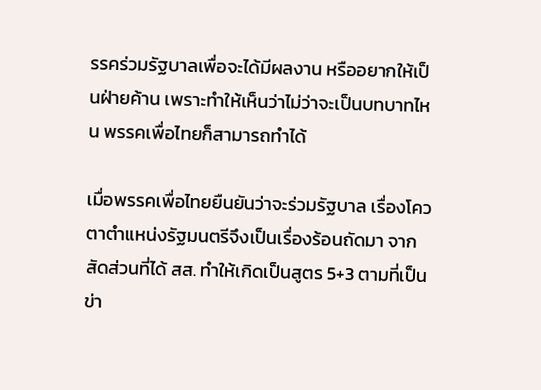รรคร่วมรัฐบาลเพื่อจะได้มีผลงาน หรืออยากให้เป็นฝ่ายค้าน เพราะทำให้เห็นว่าไม่ว่าจะเป็นบทบาทไหน พรรคเพื่อไทยก็สามารถทำได้

เมื่อพรรคเพื่อไทยยืนยันว่าจะร่วมรัฐบาล เรื่องโควตาตำแหน่งรัฐมนตรีจึงเป็นเรื่องร้อนถัดมา จากสัดส่วนที่ได้ สส. ทำให้เกิดเป็นสูตร 5+3 ตามที่เป็นข่า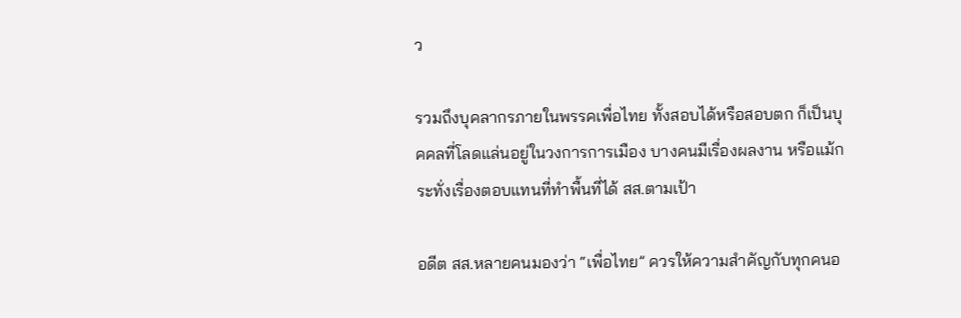ว

รวมถึงบุคลากรภายในพรรคเพื่อไทย ทั้งสอบได้หรือสอบตก ก็เป็นบุคคลที่โลดแล่นอยู่ในวงการการเมือง บางคนมีเรื่องผลงาน หรือแม้กระทั่งเรื่องตอบแทนที่ทำพื้นที่ได้ สส.ตามเป้า

อดีต สส.หลายคนมองว่า “เพื่อไทย” ควรให้ความสำคัญกับทุกคนอ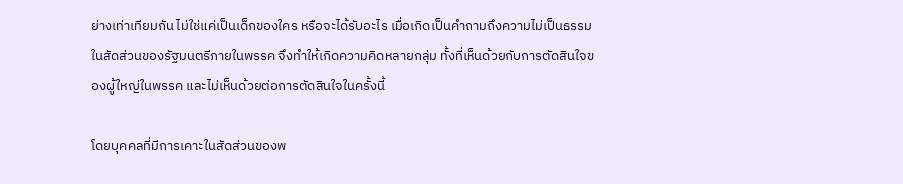ย่างเท่าเทียมกัน ไม่ใช่แค่เป็นเด็กของใคร หรือจะได้รับอะไร เมื่อเกิดเป็นคำถามถึงความไม่เป็นธรรมในสัดส่วนของรัฐมนตรีภายในพรรค จึงทำให้เกิดความคิดหลายกลุ่ม ทั้งที่เห็นด้วยกับการตัดสินใจของผู้ใหญ่ในพรรค และไม่เห็นด้วยต่อการตัดสินใจในครั้งนี้

โดยบุคคลที่มีการเคาะในสัดส่วนของพ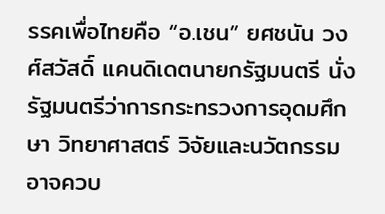รรคเพื่อไทยคือ “อ.เชน” ยศชนัน วงศ์สวัสดิ์ แคนดิเดตนายกรัฐมนตรี นั่งรัฐมนตรีว่าการกระทรวงการอุดมศึกษา วิทยาศาสตร์ วิจัยและนวัตกรรม อาจควบ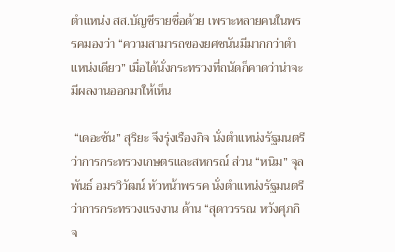ตำแหน่ง สส.บัญชีรายชื่อด้วย เพราะหลายคนในพรรคมองว่า “ความสามารถของยศชนันมีมากกว่าตำแหน่งเดียว” เมื่อได้นั่งกระทรวงที่ถนัดก็คาดว่าน่าจะมีผลงานออกมาให้เห็น

 “เดอะซัน” สุริยะ จึงรุ่งเรืองกิจ นั่งตำแหน่งรัฐมนตรีว่าการกระทรวงเกษตรและสหกรณ์ ส่วน “หนิม” จุลพันธ์ อมรวิวัฒน์ หัวหน้าพรรค นั่งตำแหน่งรัฐมนตรีว่าการกระทรวงแรงงาน ด้าน “สุดาวรรณ หวังศุภกิจ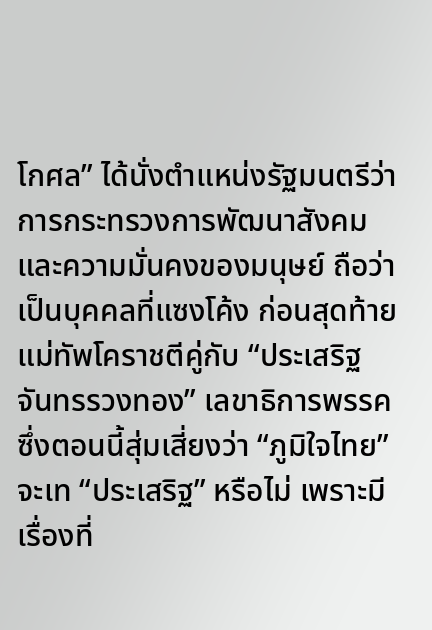โกศล” ได้นั่งตำแหน่งรัฐมนตรีว่าการกระทรวงการพัฒนาสังคมและความมั่นคงของมนุษย์ ถือว่าเป็นบุคคลที่แซงโค้ง ก่อนสุดท้าย แม่ทัพโคราชตีคู่กับ “ประเสริฐ จันทรรวงทอง” เลขาธิการพรรค ซึ่งตอนนี้สุ่มเสี่ยงว่า “ภูมิใจไทย” จะเท “ประเสริฐ” หรือไม่ เพราะมีเรื่องที่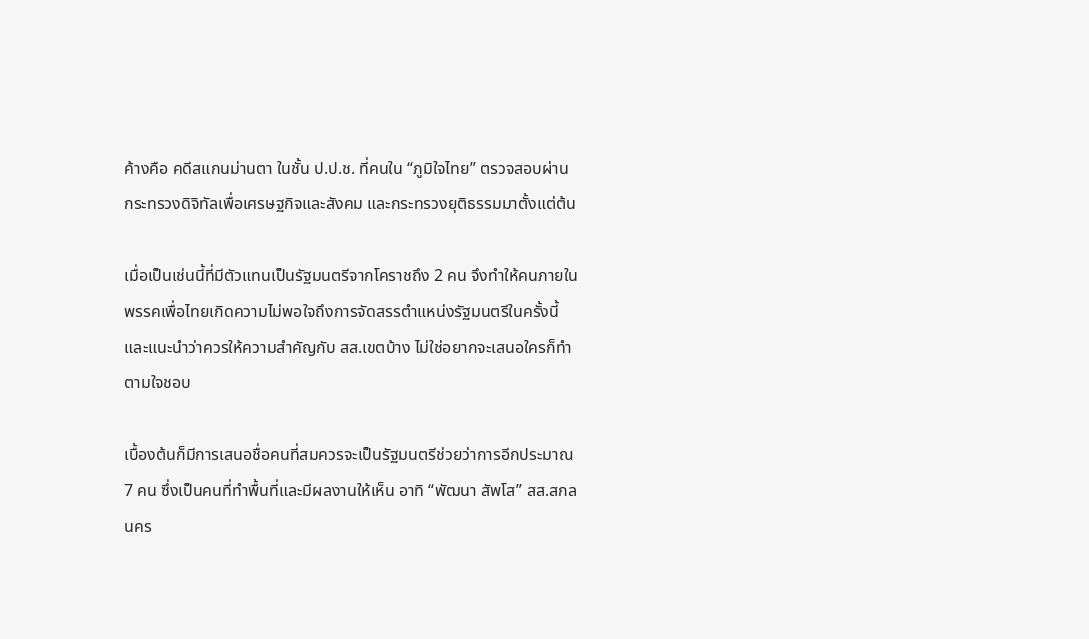ค้างคือ คดีสแกนม่านตา ในชั้น ป.ป.ช. ที่คนใน “ภูมิใจไทย” ตรวจสอบผ่านกระทรวงดิจิทัลเพื่อเศรษฐกิจและสังคม และกระทรวงยุติธรรมมาตั้งแต่ต้น

เมื่อเป็นเช่นนี้ที่มีตัวแทนเป็นรัฐมนตรีจากโคราชถึง 2 คน จึงทำให้คนภายในพรรคเพื่อไทยเกิดความไม่พอใจถึงการจัดสรรตำแหน่งรัฐมนตรีในครั้งนี้ และแนะนำว่าควรให้ความสำคัญกับ สส.เขตบ้าง ไม่ใช่อยากจะเสนอใครก็ทำตามใจชอบ

เบื้องต้นก็มีการเสนอชื่อคนที่สมควรจะเป็นรัฐมนตรีช่วยว่าการอีกประมาณ 7 คน ซึ่งเป็นคนที่ทำพื้นที่และมีผลงานให้เห็น อาทิ “พัฒนา สัพโส” สส.สกลนคร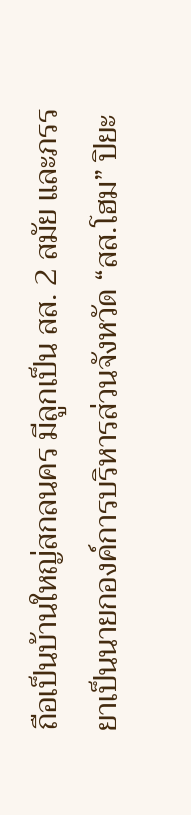ถือเป็นบ้านใหญ่สกลนคร มีลูกเป็น สส. 2 สมัย และภรรยาเป็นนายกองค์การบริหารส่วนจังหวัด “สส.โฮม” ปิยะ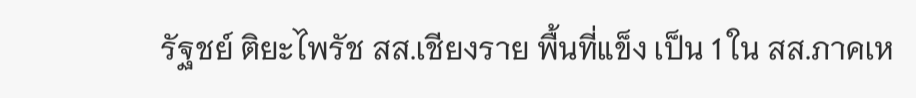รัฐชย์ ติยะไพรัช สส.เชียงราย พื้นที่แข็ง เป็น 1 ใน สส.ภาคเห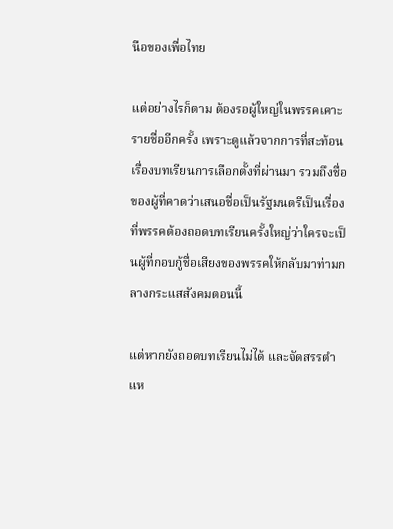นือของเพื่อไทย

แต่อย่างไรก็ตาม ต้องรอผู้ใหญ่ในพรรคเคาะรายชื่ออีกครั้ง เพราะดูแล้วจากการที่สะท้อนเรื่องบทเรียนการเลือกตั้งที่ผ่านมา รวมถึงชื่อของผู้ที่คาดว่าเสนอชื่อเป็นรัฐมนตรีเป็นเรื่องที่พรรคต้องถอดบทเรียนครั้งใหญ่ว่าใครจะเป็นผู้ที่กอบกู้ชื่อเสียงของพรรคให้กลับมาท่ามกลางกระแสสังคมตอนนี้

แต่หากยังถอดบทเรียนไม่ได้ และจัดสรรตำแห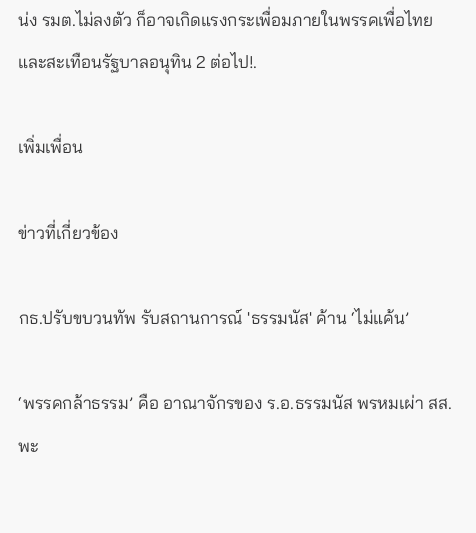น่ง รมต.ไม่ลงตัว ก็อาจเกิดแรงกระเพื่อมภายในพรรคเพื่อไทย และสะเทือนรัฐบาลอนุทิน 2 ต่อไป!.

เพิ่มเพื่อน

ข่าวที่เกี่ยวข้อง

กธ.ปรับขบวนทัพ รับสถานการณ์ 'ธรรมนัส' ค้าน ‘ไม่แค้น’

‘พรรคกล้าธรรม’ คือ อาณาจักรของ ร.อ.ธรรมนัส พรหมเผ่า สส.พะ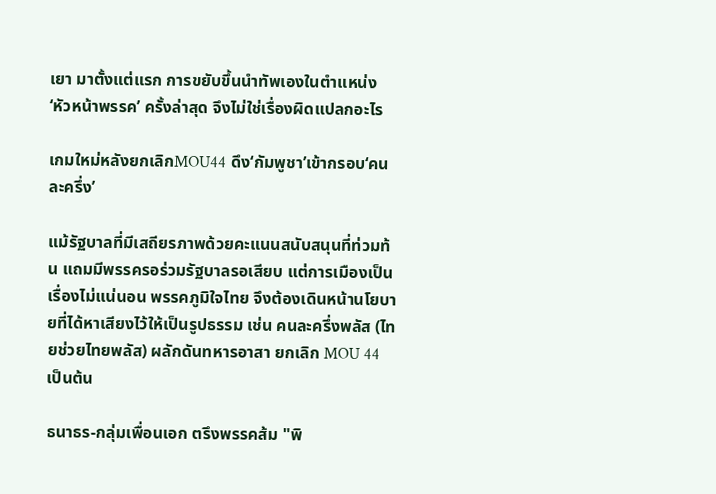เยา มาตั้งแต่แรก การขยับขึ้นนำทัพเองในตำแหน่ง ‘หัวหน้าพรรค’ ครั้งล่าสุด จึงไม่ใช่เรื่องผิดแปลกอะไร

เกมใหม่หลังยกเลิกMOU44 ดึง‘กัมพูชา’เข้ากรอบ‘คนละครึ่ง’

แม้รัฐบาลที่มีเสถียรภาพด้วยคะแนนสนับสนุนที่ท่วมท้น แถมมีพรรครอร่วมรัฐบาลรอเสียบ แต่การเมืองเป็นเรื่องไม่แน่นอน พรรคภูมิใจไทย จึงต้องเดินหน้านโยบายที่ได้หาเสียงไว้ให้เป็นรูปธรรม เช่น คนละครึ่งพลัส (ไทยช่วยไทยพลัส) ผลักดันทหารอาสา ยกเลิก MOU 44 เป็นต้น

ธนาธร-กลุ่มเพื่อนเอก ตรึงพรรคส้ม "พิ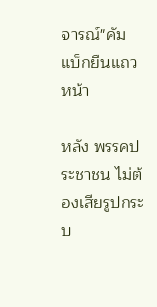จารณ์"คัมแบ็กยืนแถวหน้า

หลัง พรรคประชาชน ไม่ต้องเสียรูปกระบ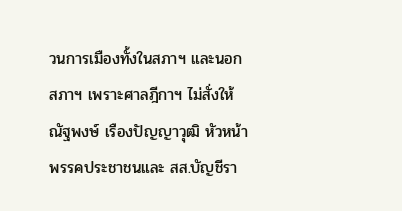วนการเมืองทั้งในสภาฯ และนอกสภาฯ เพราะศาลฎีกาฯ ไม่สั่งให้ ณัฐพงษ์ เรืองปัญญาวุฒิ หัวหน้าพรรคประชาชนและ สส.บัญชีรา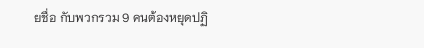ยชื่อ กับพวกรวม 9 คนต้องหยุดปฏิ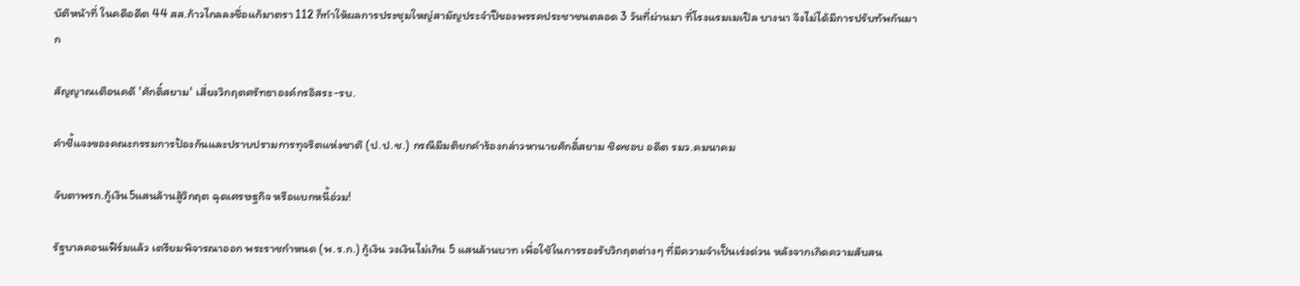บัติหน้าที่ ในคดีอดีต 44 สส.ก้าวไกลลงชื่อแก้มาตรา 112 ก็ทำให้ผลการประชุมใหญ่สามัญประจำปีของพรรคประชาชนตลอด 3 วันที่ผ่านมา ที่โรงแรมเมเปิล บางนา จึงไม่ได้มีการปรับทัพกันมาก

สัญญาณเตือนคดี 'ศักดิ์สยาม' เสี่ยงวิกฤตศรัทธาองค์กรอิสระ-รบ.

คำชี้แจงของคณะกรรมการป้องกันและปราบปรามการทุจริตแห่งชาติ (ป.ป.ช.) กรณีมีมติยกคำร้องกล่าวหานายศักดิ์สยาม ชิดชอบ อดีต รมว.คมนาคม

จับตาพรก.กู้เงิน5แสนล้านสู้วิกฤต ฉุดเศรษฐกิจ หรือแบกหนี้อ่วม!

รัฐบาลคอนเฟิร์มแล้ว เตรียมพิจารณาออก พระราชกำหนด (พ.ร.ก.) กู้เงิน วงเงินไม่เกิน 5 แสนล้านบาท เพื่อใช้ในการรองรับวิกฤตต่างๆ ที่มีความจำเป็นเร่งด่วน หลังจากเกิดความสับสน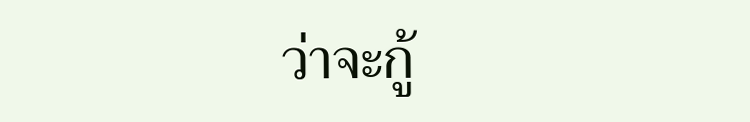ว่าจะกู้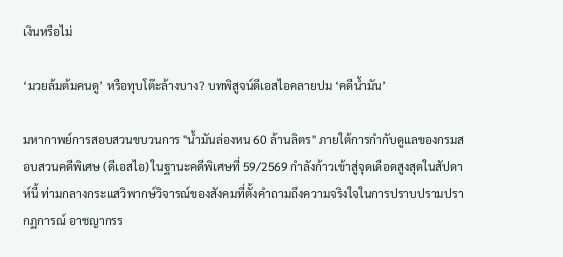เงินหรือไม่

‘มวยล้มต้มคนดู’ หรือทุบโต๊ะล้างบาง? บทพิสูจน์ดีเอสไอคลายปม ‘คดีน้ำมัน’

มหากาพย์การสอบสวนขบวนการ "น้ำมันล่องหน 60 ล้านลิตร" ภายใต้การกำกับดูแลของกรมสอบสวนคดีพิเศษ (ดีเอสไอ) ในฐานะคดีพิเศษที่ 59/2569 กำลังก้าวเข้าสู่จุดเดือดสูงสุดในสัปดาห์นี้ ท่ามกลางกระแสวิพากษ์วิจารณ์ของสังคมที่ตั้งคำถามถึงความจริงใจในการปราบปรามปรากฏการณ์ อาชญากรร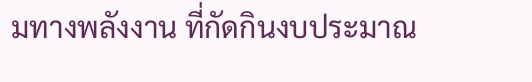มทางพลังงาน ที่กัดกินงบประมาณ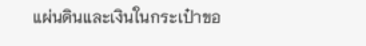แผ่นดินและเงินในกระเป๋าขอ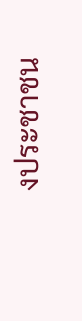งประชาชน